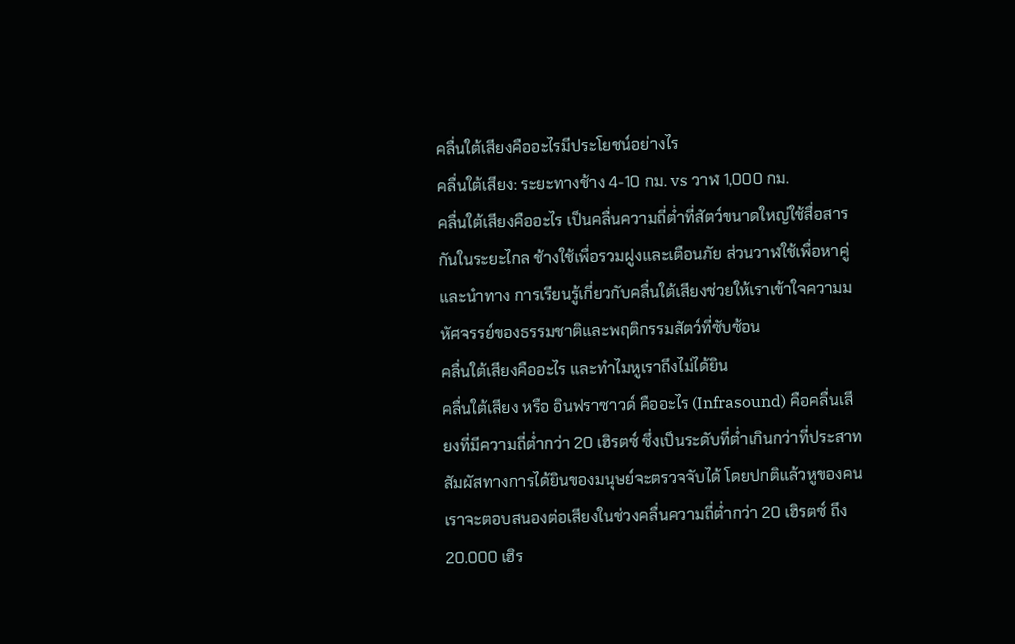คลื่นใต้เสียงคืออะไรมีประโยชน์อย่างไร
คลื่นใต้เสียง: ระยะทางช้าง 4-10 กม. vs วาฬ 1,000 กม.
คลื่นใต้เสียงคืออะไร เป็นคลื่นความถี่ต่ำที่สัตว์ขนาดใหญ่ใช้สื่อสารกันในระยะไกล ช้างใช้เพื่อรวมฝูงและเตือนภัย ส่วนวาฬใช้เพื่อหาคู่และนำทาง การเรียนรู้เกี่ยวกับคลื่นใต้เสียงช่วยให้เราเข้าใจความมหัศจรรย์ของธรรมชาติและพฤติกรรมสัตว์ที่ซับซ้อน
คลื่นใต้เสียงคืออะไร และทำไมหูเราถึงไม่ได้ยิน
คลื่นใต้เสียง หรือ อินฟราซาวด์ คืออะไร (Infrasound) คือคลื่นเสียงที่มีความถี่ต่ำกว่า 20 เฮิรตซ์ ซึ่งเป็นระดับที่ต่ำเกินกว่าที่ประสาทสัมผัสทางการได้ยินของมนุษย์จะตรวจจับได้ โดยปกติแล้วหูของคนเราจะตอบสนองต่อเสียงในช่วงคลื่นความถี่ต่ำกว่า 20 เฮิรตซ์ ถึง 20.000 เฮิร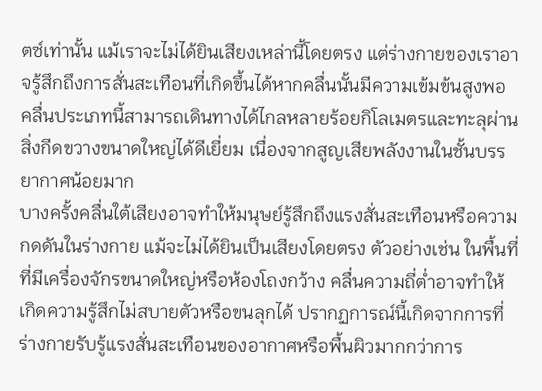ตซ์เท่านั้น แม้เราจะไม่ได้ยินเสียงเหล่านี้โดยตรง แต่ร่างกายของเราอาจรู้สึกถึงการสั่นสะเทือนที่เกิดขึ้นได้หากคลื่นนั้นมีความเข้มข้นสูงพอ คลื่นประเภทนี้สามารถเดินทางได้ไกลหลายร้อยกิโลเมตรและทะลุผ่านสิ่งกีดขวางขนาดใหญ่ได้ดีเยี่ยม เนื่องจากสูญเสียพลังงานในชั้นบรรยากาศน้อยมาก
บางครั้งคลื่นใต้เสียงอาจทำให้มนุษย์รู้สึกถึงแรงสั่นสะเทือนหรือความกดดันในร่างกาย แม้จะไม่ได้ยินเป็นเสียงโดยตรง ตัวอย่างเช่น ในพื้นที่ที่มีเครื่องจักรขนาดใหญ่หรือห้องโถงกว้าง คลื่นความถี่ต่ำอาจทำให้เกิดความรู้สึกไม่สบายตัวหรือขนลุกได้ ปรากฏการณ์นี้เกิดจากการที่ร่างกายรับรู้แรงสั่นสะเทือนของอากาศหรือพื้นผิวมากกว่าการ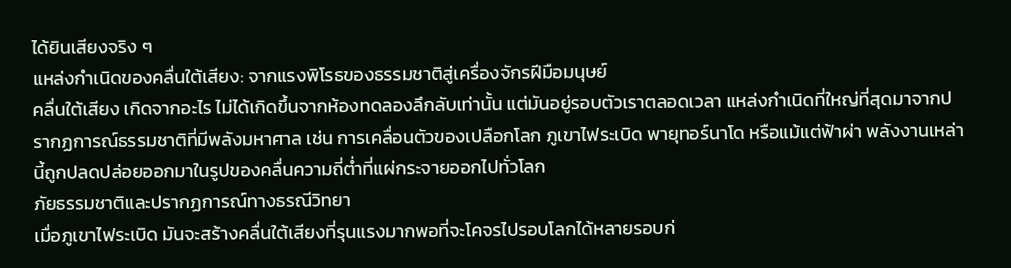ได้ยินเสียงจริง ๆ
แหล่งกำเนิดของคลื่นใต้เสียง: จากแรงพิโรธของธรรมชาติสู่เครื่องจักรฝีมือมนุษย์
คลื่นใต้เสียง เกิดจากอะไร ไม่ได้เกิดขึ้นจากห้องทดลองลึกลับเท่านั้น แต่มันอยู่รอบตัวเราตลอดเวลา แหล่งกำเนิดที่ใหญ่ที่สุดมาจากปรากฏการณ์ธรรมชาติที่มีพลังมหาศาล เช่น การเคลื่อนตัวของเปลือกโลก ภูเขาไฟระเบิด พายุทอร์นาโด หรือแม้แต่ฟ้าผ่า พลังงานเหล่านี้ถูกปลดปล่อยออกมาในรูปของคลื่นความถี่ต่ำที่แผ่กระจายออกไปทั่วโลก
ภัยธรรมชาติและปรากฏการณ์ทางธรณีวิทยา
เมื่อภูเขาไฟระเบิด มันจะสร้างคลื่นใต้เสียงที่รุนแรงมากพอที่จะโคจรไปรอบโลกได้หลายรอบก่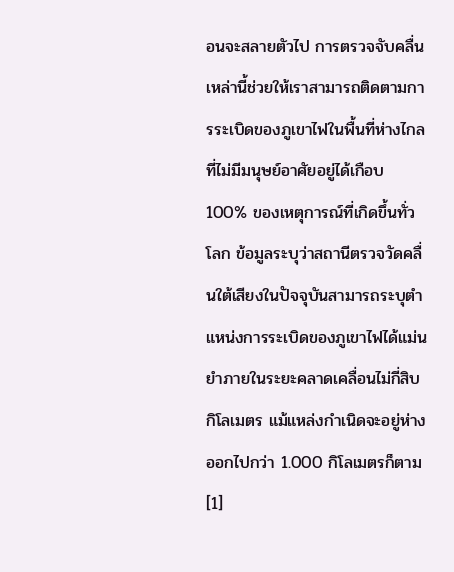อนจะสลายตัวไป การตรวจจับคลื่นเหล่านี้ช่วยให้เราสามารถติดตามการระเบิดของภูเขาไฟในพื้นที่ห่างไกลที่ไม่มีมนุษย์อาศัยอยู่ได้เกือบ 100% ของเหตุการณ์ที่เกิดขึ้นทั่วโลก ข้อมูลระบุว่าสถานีตรวจวัดคลื่นใต้เสียงในปัจจุบันสามารถระบุตำแหน่งการระเบิดของภูเขาไฟได้แม่นยำภายในระยะคลาดเคลื่อนไม่กี่สิบกิโลเมตร แม้แหล่งกำเนิดจะอยู่ห่างออกไปกว่า 1.000 กิโลเมตรก็ตาม [1]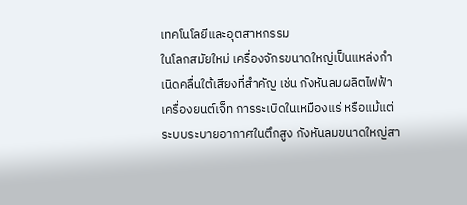เทคโนโลยีและอุตสาหกรรม
ในโลกสมัยใหม่ เครื่องจักรขนาดใหญ่เป็นแหล่งกำเนิดคลื่นใต้เสียงที่สำคัญ เช่น กังหันลมผลิตไฟฟ้า เครื่องยนต์เจ็ท การระเบิดในเหมืองแร่ หรือแม้แต่ระบบระบายอากาศในตึกสูง กังหันลมขนาดใหญ่สา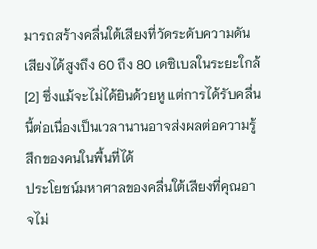มารถสร้างคลื่นใต้เสียงที่วัดระดับความดันเสียงได้สูงถึง 60 ถึง 80 เดซิเบลในระยะใกล้[2] ซึ่งแม้จะไม่ได้ยินด้วยหู แต่การได้รับคลื่นนี้ต่อเนื่องเป็นเวลานานอาจส่งผลต่อความรู้สึกของคนในพื้นที่ได้
ประโยชน์มหาศาลของคลื่นใต้เสียงที่คุณอาจไม่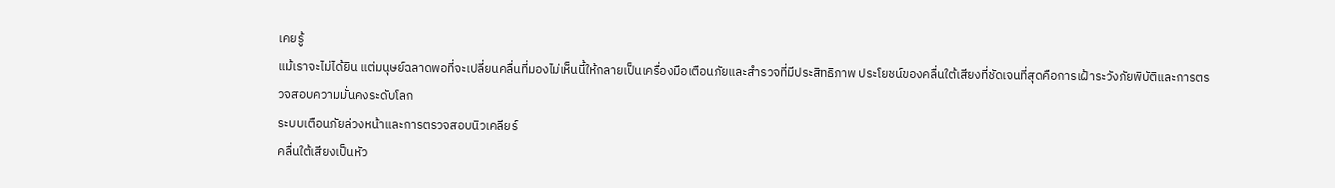เคยรู้
แม้เราจะไม่ได้ยิน แต่มนุษย์ฉลาดพอที่จะเปลี่ยนคลื่นที่มองไม่เห็นนี้ให้กลายเป็นเครื่องมือเตือนภัยและสำรวจที่มีประสิทธิภาพ ประโยชน์ของคลื่นใต้เสียงที่ชัดเจนที่สุดคือการเฝ้าระวังภัยพิบัติและการตรวจสอบความมั่นคงระดับโลก
ระบบเตือนภัยล่วงหน้าและการตรวจสอบนิวเคลียร์
คลื่นใต้เสียงเป็นหัว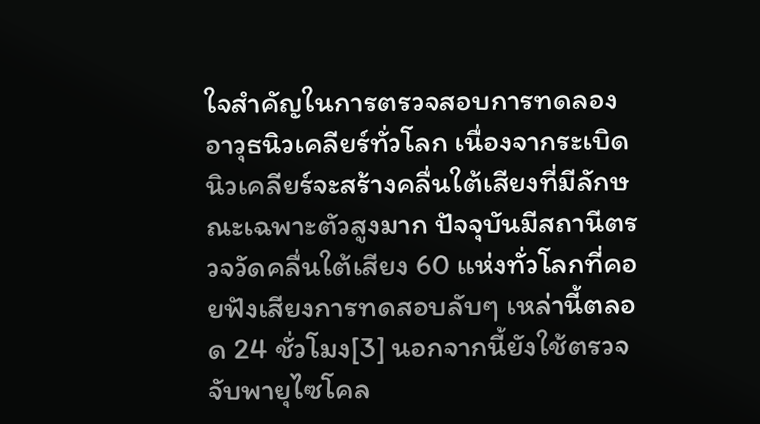ใจสำคัญในการตรวจสอบการทดลองอาวุธนิวเคลียร์ทั่วโลก เนื่องจากระเบิดนิวเคลียร์จะสร้างคลื่นใต้เสียงที่มีลักษณะเฉพาะตัวสูงมาก ปัจจุบันมีสถานีตรวจวัดคลื่นใต้เสียง 60 แห่งทั่วโลกที่คอยฟังเสียงการทดสอบลับๆ เหล่านี้ตลอด 24 ชั่วโมง[3] นอกจากนี้ยังใช้ตรวจจับพายุไซโคล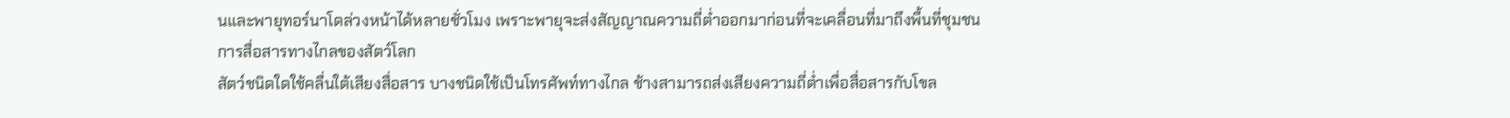นและพายุทอร์นาโดล่วงหน้าได้หลายชั่วโมง เพราะพายุจะส่งสัญญาณความถี่ต่ำออกมาก่อนที่จะเคลื่อนที่มาถึงพื้นที่ชุมชน
การสื่อสารทางไกลของสัตว์โลก
สัตว์ชนิดใดใช้คลื่นใต้เสียงสื่อสาร บางชนิดใช้เป็นโทรศัพท์ทางไกล ช้างสามารถส่งเสียงความถี่ต่ำเพื่อสื่อสารกับโขล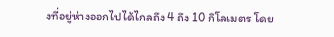งที่อยู่ห่างออกไปได้ไกลถึง 4 ถึง 10 กิโลเมตร โดย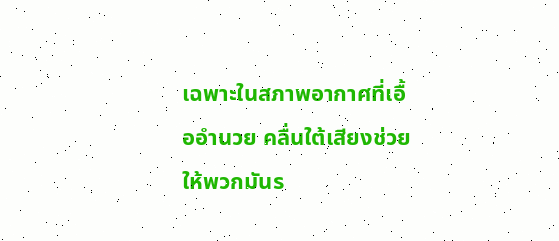เฉพาะในสภาพอากาศที่เอื้ออำนวย คลื่นใต้เสียงช่วยให้พวกมันร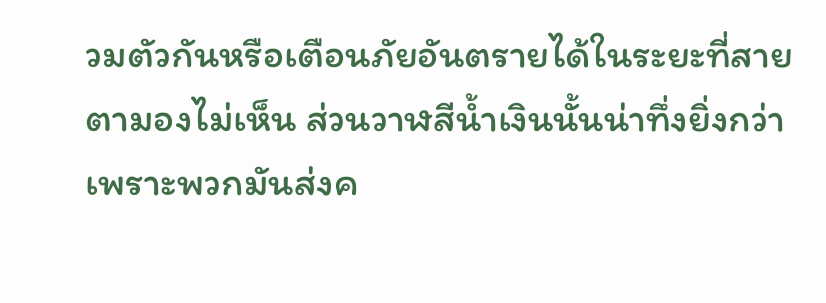วมตัวกันหรือเตือนภัยอันตรายได้ในระยะที่สายตามองไม่เห็น ส่วนวาฬสีน้ำเงินนั้นน่าทึ่งยิ่งกว่า เพราะพวกมันส่งค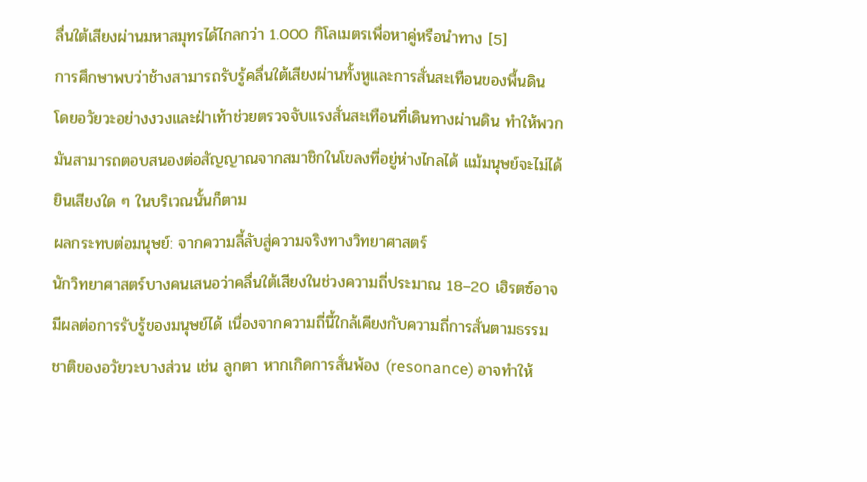ลื่นใต้เสียงผ่านมหาสมุทรได้ไกลกว่า 1.000 กิโลเมตรเพื่อหาคู่หรือนำทาง [5]
การศึกษาพบว่าช้างสามารถรับรู้คลื่นใต้เสียงผ่านทั้งหูและการสั่นสะเทือนของพื้นดิน โดยอวัยวะอย่างงวงและฝ่าเท้าช่วยตรวจจับแรงสั่นสะเทือนที่เดินทางผ่านดิน ทำให้พวกมันสามารถตอบสนองต่อสัญญาณจากสมาชิกในโขลงที่อยู่ห่างไกลได้ แม้มนุษย์จะไม่ได้ยินเสียงใด ๆ ในบริเวณนั้นก็ตาม
ผลกระทบต่อมนุษย์: จากความลี้ลับสู่ความจริงทางวิทยาศาสตร์
นักวิทยาศาสตร์บางคนเสนอว่าคลื่นใต้เสียงในช่วงความถี่ประมาณ 18–20 เฮิรตซ์อาจมีผลต่อการรับรู้ของมนุษย์ได้ เนื่องจากความถี่นี้ใกล้เคียงกับความถี่การสั่นตามธรรมชาติของอวัยวะบางส่วน เช่น ลูกตา หากเกิดการสั่นพ้อง (resonance) อาจทำให้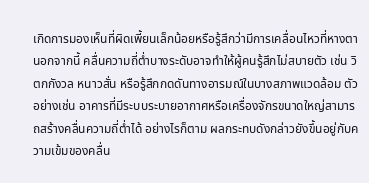เกิดการมองเห็นที่ผิดเพี้ยนเล็กน้อยหรือรู้สึกว่ามีการเคลื่อนไหวที่หางตา
นอกจากนี้ คลื่นความถี่ต่ำบางระดับอาจทำให้ผู้คนรู้สึกไม่สบายตัว เช่น วิตกกังวล หนาวสั่น หรือรู้สึกกดดันทางอารมณ์ในบางสภาพแวดล้อม ตัวอย่างเช่น อาคารที่มีระบบระบายอากาศหรือเครื่องจักรขนาดใหญ่สามารถสร้างคลื่นความถี่ต่ำได้ อย่างไรก็ตาม ผลกระทบดังกล่าวยังขึ้นอยู่กับความเข้มของคลื่น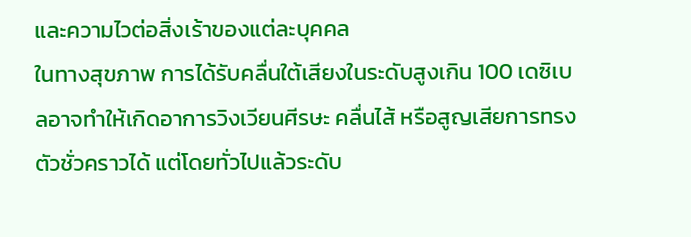และความไวต่อสิ่งเร้าของแต่ละบุคคล
ในทางสุขภาพ การได้รับคลื่นใต้เสียงในระดับสูงเกิน 100 เดซิเบลอาจทำให้เกิดอาการวิงเวียนศีรษะ คลื่นไส้ หรือสูญเสียการทรงตัวชั่วคราวได้ แต่โดยทั่วไปแล้วระดับ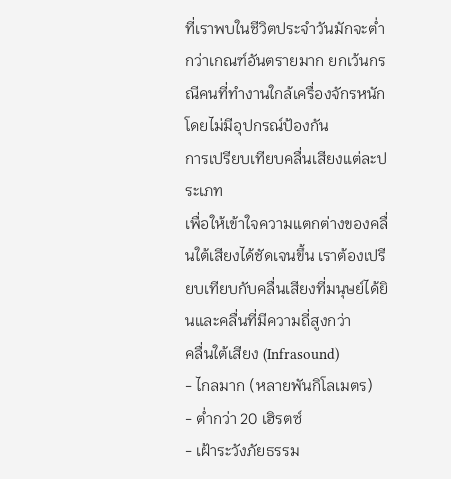ที่เราพบในชีวิตประจำวันมักจะต่ำกว่าเกณฑ์อันตรายมาก ยกเว้นกรณีคนที่ทำงานใกล้เครื่องจักรหนักโดยไม่มีอุปกรณ์ป้องกัน
การเปรียบเทียบคลื่นเสียงแต่ละประเภท
เพื่อให้เข้าใจความแตกต่างของคลื่นใต้เสียงได้ชัดเจนขึ้น เราต้องเปรียบเทียบกับคลื่นเสียงที่มนุษย์ได้ยินและคลื่นที่มีความถี่สูงกว่า
คลื่นใต้เสียง (Infrasound)
- ไกลมาก (หลายพันกิโลเมตร)
- ต่ำกว่า 20 เฮิรตซ์
- เฝ้าระวังภัยธรรม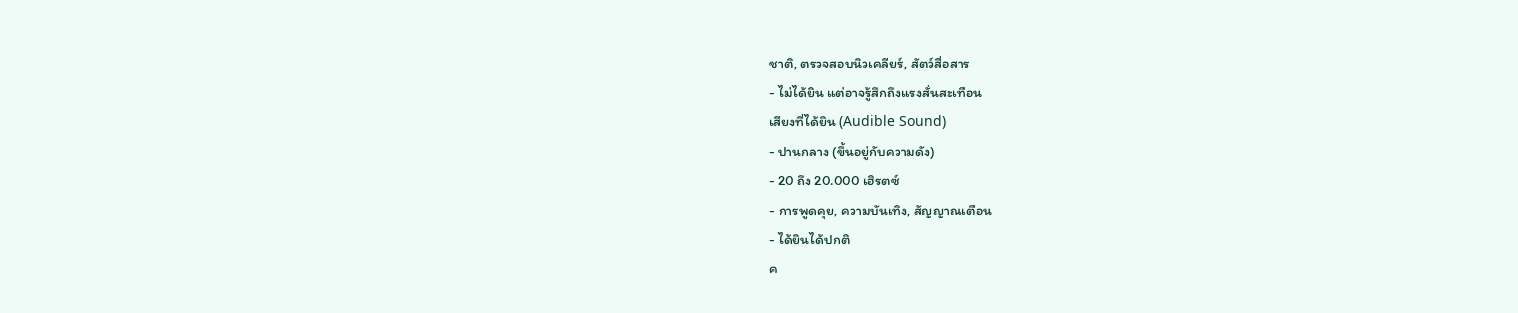ชาติ, ตรวจสอบนิวเคลียร์, สัตว์สื่อสาร
- ไม่ได้ยิน แต่อาจรู้สึกถึงแรงสั่นสะเทือน
เสียงที่ได้ยิน (Audible Sound)
- ปานกลาง (ขึ้นอยู่กับความดัง)
- 20 ถึง 20.000 เฮิรตซ์
- การพูดคุย, ความบันเทิง, สัญญาณเตือน
- ได้ยินได้ปกติ
ค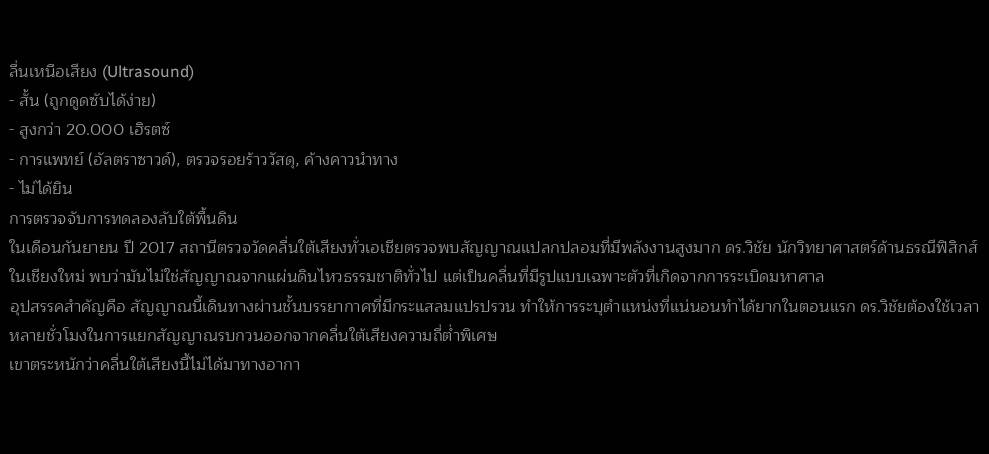ลื่นเหนือเสียง (Ultrasound)
- สั้น (ถูกดูดซับได้ง่าย)
- สูงกว่า 20.000 เฮิรตซ์
- การแพทย์ (อัลตราซาวด์), ตรวจรอยร้าววัสดุ, ค้างคาวนำทาง
- ไม่ได้ยิน
การตรวจจับการทดลองลับใต้พื้นดิน
ในเดือนกันยายน ปี 2017 สถานีตรวจวัดคลื่นใต้เสียงทั่วเอเชียตรวจพบสัญญาณแปลกปลอมที่มีพลังงานสูงมาก ดร.วิชัย นักวิทยาศาสตร์ด้านธรณีฟิสิกส์ในเชียงใหม่ พบว่ามันไม่ใช่สัญญาณจากแผ่นดินไหวธรรมชาติทั่วไป แต่เป็นคลื่นที่มีรูปแบบเฉพาะตัวที่เกิดจากการระเบิดมหาศาล
อุปสรรคสำคัญคือ สัญญาณนี้เดินทางผ่านชั้นบรรยากาศที่มีกระแสลมแปรปรวน ทำให้การระบุตำแหน่งที่แน่นอนทำได้ยากในตอนแรก ดร.วิชัยต้องใช้เวลาหลายชั่วโมงในการแยกสัญญาณรบกวนออกจากคลื่นใต้เสียงความถี่ต่ำพิเศษ
เขาตระหนักว่าคลื่นใต้เสียงนี้ไม่ได้มาทางอากา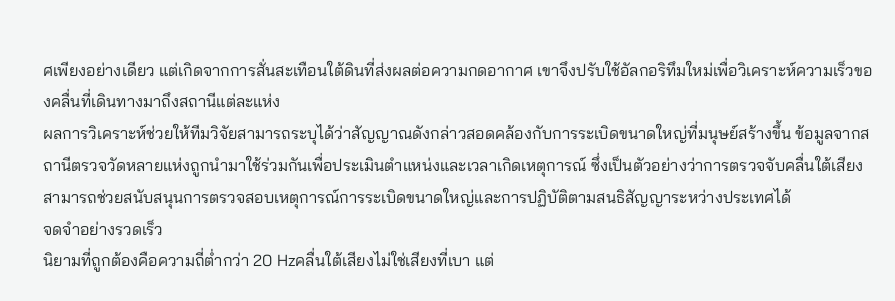ศเพียงอย่างเดียว แต่เกิดจากการสั่นสะเทือนใต้ดินที่ส่งผลต่อความกดอากาศ เขาจึงปรับใช้อัลกอริทึมใหม่เพื่อวิเคราะห์ความเร็วของคลื่นที่เดินทางมาถึงสถานีแต่ละแห่ง
ผลการวิเคราะห์ช่วยให้ทีมวิจัยสามารถระบุได้ว่าสัญญาณดังกล่าวสอดคล้องกับการระเบิดขนาดใหญ่ที่มนุษย์สร้างขึ้น ข้อมูลจากสถานีตรวจวัดหลายแห่งถูกนำมาใช้ร่วมกันเพื่อประเมินตำแหน่งและเวลาเกิดเหตุการณ์ ซึ่งเป็นตัวอย่างว่าการตรวจจับคลื่นใต้เสียงสามารถช่วยสนับสนุนการตรวจสอบเหตุการณ์การระเบิดขนาดใหญ่และการปฏิบัติตามสนธิสัญญาระหว่างประเทศได้
จดจำอย่างรวดเร็ว
นิยามที่ถูกต้องคือความถี่ต่ำกว่า 20 Hzคลื่นใต้เสียงไม่ใช่เสียงที่เบา แต่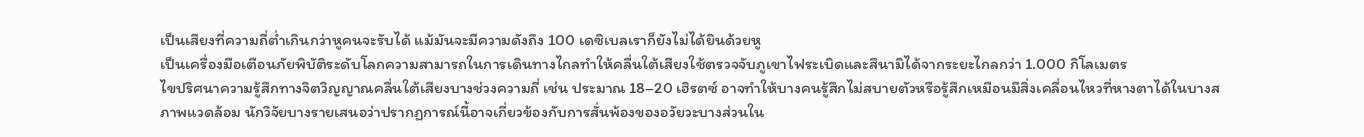เป็นเสียงที่ความถี่ต่ำเกินกว่าหูคนจะรับได้ แม้มันจะมีความดังถึง 100 เดซิเบลเราก็ยังไม่ได้ยินด้วยหู
เป็นเครื่องมือเตือนภัยพิบัติระดับโลกความสามารถในการเดินทางไกลทำให้คลื่นใต้เสียงใช้ตรวจจับภูเขาไฟระเบิดและสึนามิได้จากระยะไกลกว่า 1.000 กิโลเมตร
ไขปริศนาความรู้สึกทางจิตวิญญาณคลื่นใต้เสียงบางช่วงความถี่ เช่น ประมาณ 18–20 เฮิรตซ์ อาจทำให้บางคนรู้สึกไม่สบายตัวหรือรู้สึกเหมือนมีสิ่งเคลื่อนไหวที่หางตาได้ในบางสภาพแวดล้อม นักวิจัยบางรายเสนอว่าปรากฏการณ์นี้อาจเกี่ยวข้องกับการสั่นพ้องของอวัยวะบางส่วนใน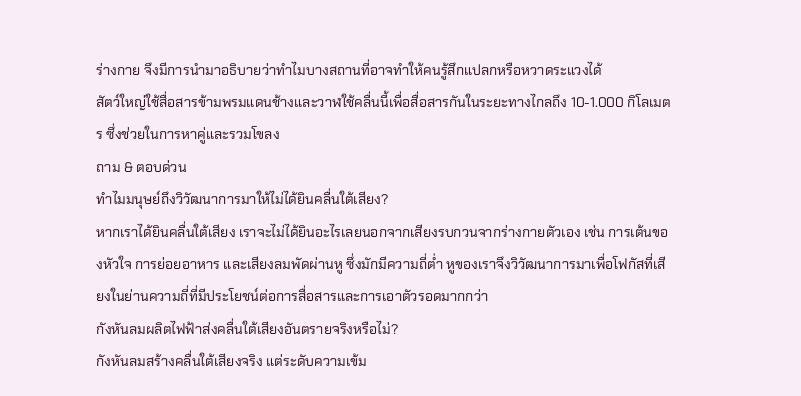ร่างกาย จึงมีการนำมาอธิบายว่าทำไมบางสถานที่อาจทำให้คนรู้สึกแปลกหรือหวาดระแวงได้
สัตว์ใหญ่ใช้สื่อสารข้ามพรมแดนช้างและวาฬใช้คลื่นนี้เพื่อสื่อสารกันในระยะทางไกลถึง 10-1.000 กิโลเมตร ซึ่งช่วยในการหาคู่และรวมโขลง
ถาม & ตอบด่วน
ทำไมมนุษย์ถึงวิวัฒนาการมาให้ไม่ได้ยินคลื่นใต้เสียง?
หากเราได้ยินคลื่นใต้เสียง เราจะไม่ได้ยินอะไรเลยนอกจากเสียงรบกวนจากร่างกายตัวเอง เช่น การเต้นของหัวใจ การย่อยอาหาร และเสียงลมพัดผ่านหู ซึ่งมักมีความถี่ต่ำ หูของเราจึงวิวัฒนาการมาเพื่อโฟกัสที่เสียงในย่านความถี่ที่มีประโยชน์ต่อการสื่อสารและการเอาตัวรอดมากกว่า
กังหันลมผลิตไฟฟ้าส่งคลื่นใต้เสียงอันตรายจริงหรือไม่?
กังหันลมสร้างคลื่นใต้เสียงจริง แต่ระดับความเข้ม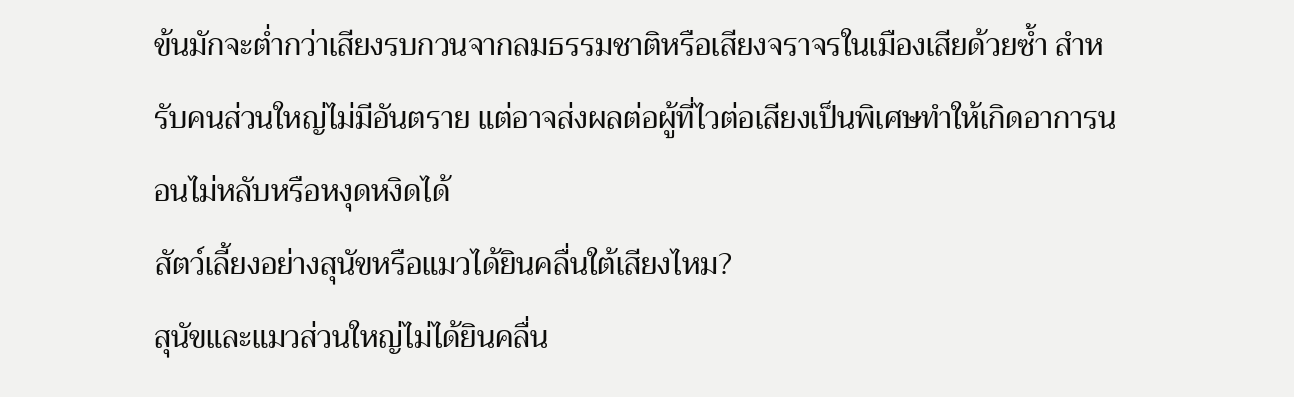ข้นมักจะต่ำกว่าเสียงรบกวนจากลมธรรมชาติหรือเสียงจราจรในเมืองเสียด้วยซ้ำ สำหรับคนส่วนใหญ่ไม่มีอันตราย แต่อาจส่งผลต่อผู้ที่ไวต่อเสียงเป็นพิเศษทำให้เกิดอาการนอนไม่หลับหรือหงุดหงิดได้
สัตว์เลี้ยงอย่างสุนัขหรือแมวได้ยินคลื่นใต้เสียงไหม?
สุนัขและแมวส่วนใหญ่ไม่ได้ยินคลื่น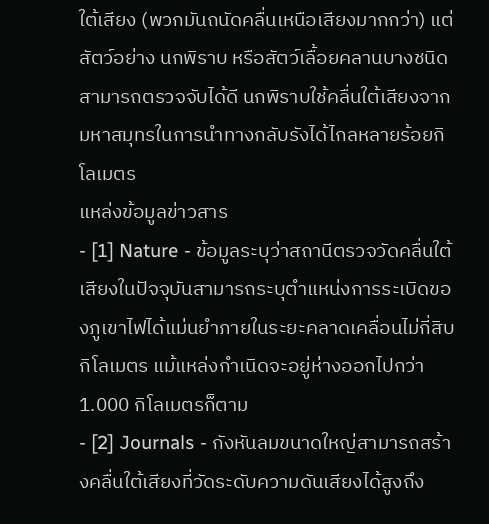ใต้เสียง (พวกมันถนัดคลื่นเหนือเสียงมากกว่า) แต่สัตว์อย่าง นกพิราบ หรือสัตว์เลื้อยคลานบางชนิดสามารถตรวจจับได้ดี นกพิราบใช้คลื่นใต้เสียงจากมหาสมุทรในการนำทางกลับรังได้ไกลหลายร้อยกิโลเมตร
แหล่งข้อมูลข่าวสาร
- [1] Nature - ข้อมูลระบุว่าสถานีตรวจวัดคลื่นใต้เสียงในปัจจุบันสามารถระบุตำแหน่งการระเบิดของภูเขาไฟได้แม่นยำภายในระยะคลาดเคลื่อนไม่กี่สิบกิโลเมตร แม้แหล่งกำเนิดจะอยู่ห่างออกไปกว่า 1.000 กิโลเมตรก็ตาม
- [2] Journals - กังหันลมขนาดใหญ่สามารถสร้างคลื่นใต้เสียงที่วัดระดับความดันเสียงได้สูงถึง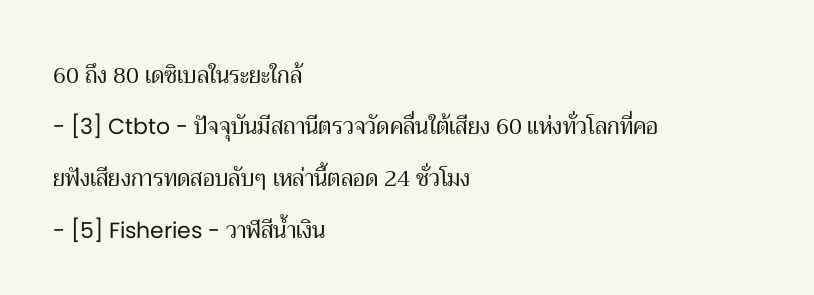60 ถึง 80 เดซิเบลในระยะใกล้
- [3] Ctbto - ปัจจุบันมีสถานีตรวจวัดคลื่นใต้เสียง 60 แห่งทั่วโลกที่คอยฟังเสียงการทดสอบลับๆ เหล่านี้ตลอด 24 ชั่วโมง
- [5] Fisheries - วาฬสีน้ำเงิน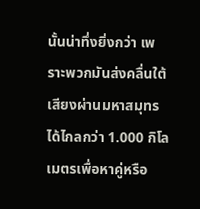นั้นน่าทึ่งยิ่งกว่า เพราะพวกมันส่งคลื่นใต้เสียงผ่านมหาสมุทรได้ไกลกว่า 1.000 กิโลเมตรเพื่อหาคู่หรือ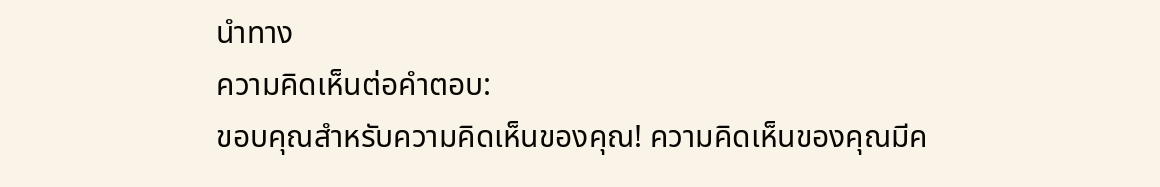นำทาง
ความคิดเห็นต่อคำตอบ:
ขอบคุณสำหรับความคิดเห็นของคุณ! ความคิดเห็นของคุณมีค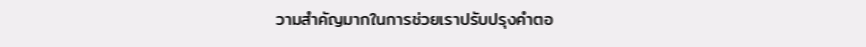วามสำคัญมากในการช่วยเราปรับปรุงคำตอ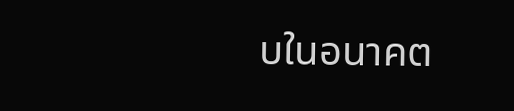บในอนาคต